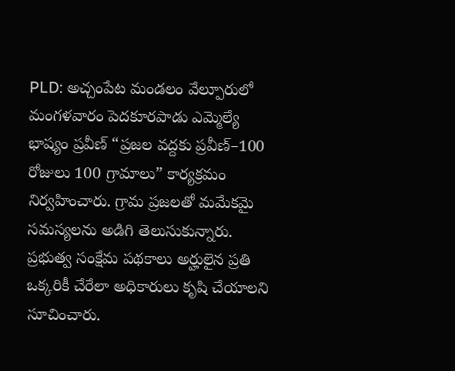PLD: అచ్చంపేట మండలం వేల్పూరులో మంగళవారం పెదకూరపాడు ఎమ్మెల్యే భాష్యం ప్రవీణ్ “ప్రజల వద్దకు ప్రవీణ్–100 రోజులు 100 గ్రామాలు” కార్యక్రమం నిర్వహించారు. గ్రామ ప్రజలతో మమేకమై సమస్యలను అడిగి తెలుసుకున్నారు. ప్రభుత్వ సంక్షేమ పథకాలు అర్హులైన ప్రతి ఒక్కరికీ చేరేలా అధికారులు కృషి చేయాలని సూచించారు.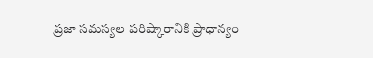ప్రజా సమస్యల పరిష్కారానికి ప్రాధాన్యం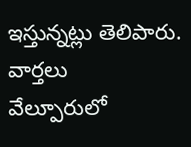ఇస్తున్నట్లు తెలిపారు.
వార్తలు
వేల్పూరులో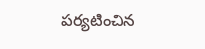పర్యటించిన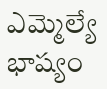ఎమ్మెల్యే భాష్యం